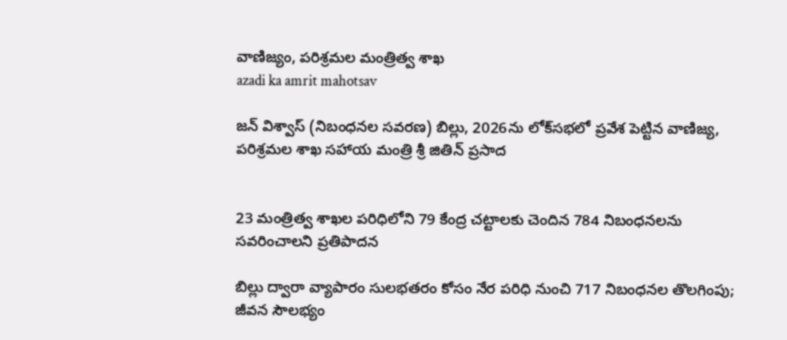వాణిజ్యం, పరిశ్రమల మంత్రిత్వ శాఖ
azadi ka amrit mahotsav

జన్ విశ్వాస్ (నిబంధనల సవరణ) బిల్లు, 2026ను లోక్‌సభలో ప్రవేశ పెట్టిన వాణిజ్య, పరిశ్రమల శాఖ సహాయ మంత్రి శ్రీ జితిన్ ప్రసాద


23 మంత్రిత్వ శాఖల పరిధిలోని 79 కేంద్ర చట్టాలకు చెందిన 784 నిబంధనలను సవరించాలని ప్రతిపాదన

బిల్లు ద్వారా వ్యాపారం సులభతరం కోసం నేర పరిధి నుంచి 717 నిబంధనల తొలగింపు; జీవన సౌలభ్యం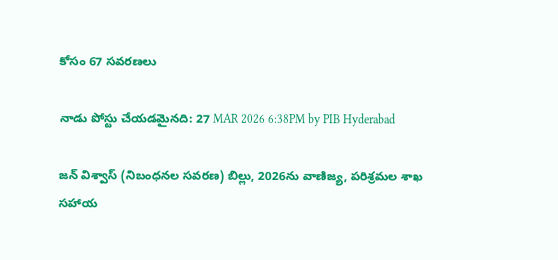కోసం 67 సవరణలు

నాడు పోస్టు చేయడమైనది: 27 MAR 2026 6:38PM by PIB Hyderabad

జన్ విశ్వాస్ (నిబంధనల సవరణ) బిల్లు, 2026ను వాణిజ్య, పరిశ్రమల శాఖ సహాయ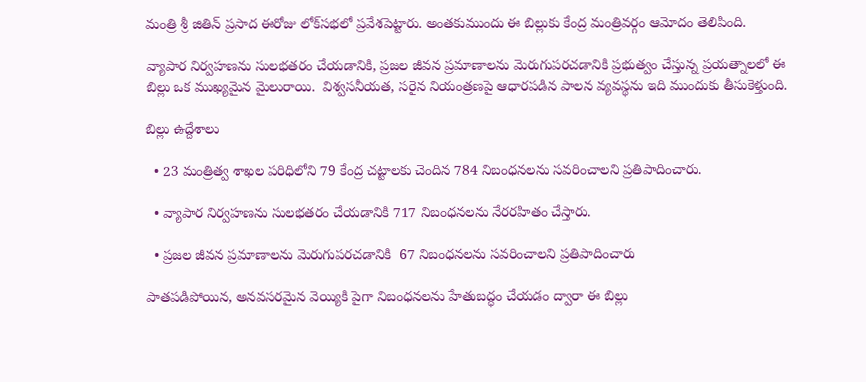మంత్రి శ్రీ జితిన్ ప్రసాద ఈరోజు లోక్‌సభలో ప్రవేశపెట్టారు. అంతకుముందు ఈ బిల్లుకు కేంద్ర మంత్రివర్గం ఆమోదం తెలిపింది.

వ్యాపార నిర్వహణను సులభతరం చేయడానికి, ప్రజల జీవన ప్రమాణాలను మెరుగుపరచడానికి ప్రభుత్వం చేస్తున్న ప్రయత్నాలలో ఈ బిల్లు ఒక ముఖ్యమైన మైలురాయి.  విశ్వసనీయత, సరైన నియంత్రణపై ఆధారపడిన పాలన వ్యవస్థను ఇది ముందుకు తీసుకెళ్తుంది.

బిల్లు ఉద్దేశాలు

  • 23 మంత్రిత్వ శాఖల పరిధిలోని 79 కేంద్ర చట్టాలకు చెందిన 784 నిబంధనలను సవరించాలని ప్రతిపాదించారు.

  • వ్యాపార నిర్వహణను సులభతరం చేయడానికి 717 నిబంధనలను నేరరహితం చేస్తారు.

  • ప్రజల జీవన ప్రమాణాలను మెరుగుపరచడానికి  67 నిబంధనలను సవరించాలని ప్రతిపాదించారు

పాతపడిపోయిన, అనవసరమైన వెయ్యికి పైగా నిబంధనలను హేతుబద్ధం చేయడం ద్వారా ఈ బిల్లు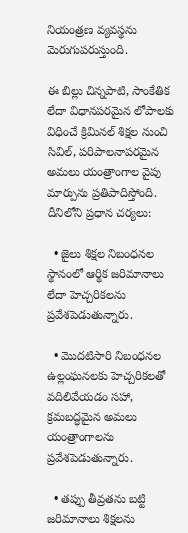నియంత్రణ వ్యవస్థను మెరుగుపరుస్తుంది.

ఈ బిల్లు చిన్నపాటి, సాంకేతిక లేదా విధానపరమైన లోపాలకు విధించే క్రిమినల్ శిక్షల నుంచి  సివిల్, పరిపాలనాపరమైన అమలు యంత్రాంగాల వైపు మార్పును ప్రతిపాదిస్తోంది. దీనిలోని ప్రధాన చర్యలు:

  • జైలు శిక్షల నిబంధనల స్థానంలో ఆర్థిక జరిమానాలు లేదా హెచ్చరికలను ప్రవేశపెడుతున్నారు.

  • మొదటిసారి నిబంధనల ఉల్లంఘనలకు హెచ్చరికలతో  వదిలివేయడం సహా, క్రమబద్ధమైన అమలు యంత్రాంగాలను ప్రవేశపెడుతున్నారు.

  • తప్పు తీవ్రతను బట్టి  జరిమానాలు శిక్షలను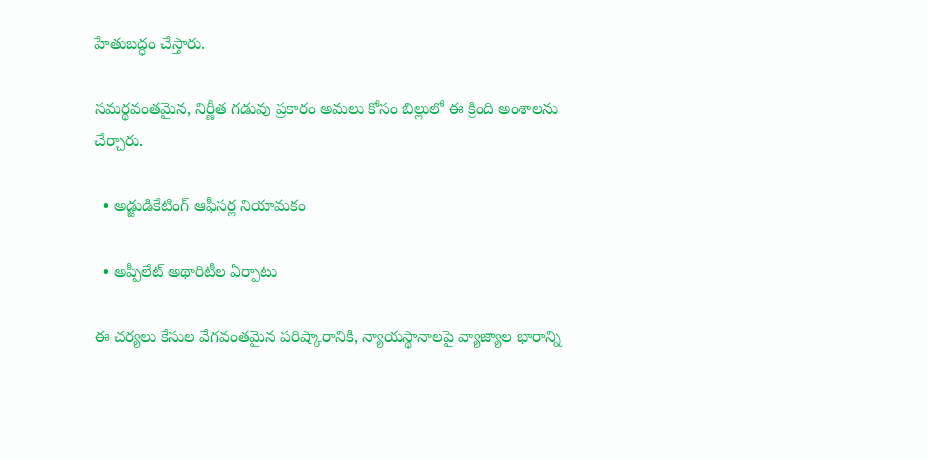హేతుబద్ధం చేస్తారు.

సమర్థవంతమైన, నిర్ణీత గడువు ప్రకారం అమలు కోసం బిల్లులో ఈ క్రింది అంశాలను చేర్చారు.

  • అడ్జుడికేటింగ్ ఆఫీసర్ల నియామకం

  • అప్పీలేట్ అథారిటీల ఏర్పాటు

ఈ చర్యలు కేసుల వేగవంతమైన పరిష్కారానికి, న్యాయస్థానాలపై వ్యాజ్యాల భారాన్ని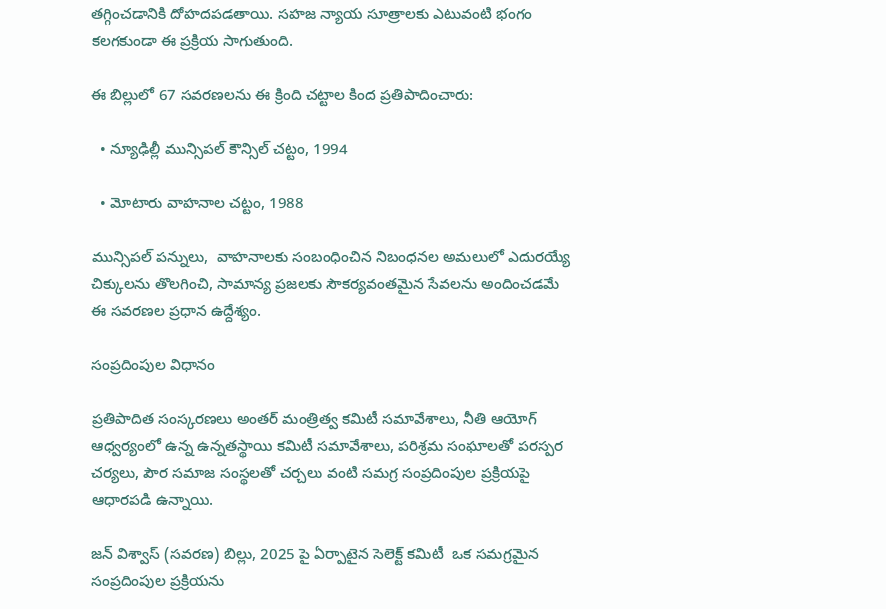తగ్గించడానికి దోహదపడతాయి. సహజ న్యాయ సూత్రాలకు ఎటువంటి భంగం కలగకుండా ఈ ప్రక్రియ సాగుతుంది.

ఈ బిల్లులో 67 సవరణలను ఈ క్రింది చట్టాల కింద ప్రతిపాదించారు:

  • న్యూఢిల్లీ మున్సిపల్ కౌన్సిల్ చట్టం, 1994

  • మోటారు వాహనాల చట్టం, 1988

మున్సిపల్ పన్నులు,  వాహనాలకు సంబంధించిన నిబంధనల అమలులో ఎదురయ్యే చిక్కులను తొలగించి, సామాన్య ప్రజలకు సౌకర్యవంతమైన సేవలను అందించడమే ఈ సవరణల ప్రధాన ఉద్దేశ్యం.

సంప్రదింపుల విధానం

ప్రతిపాదిత సంస్కరణలు అంతర్ మంత్రిత్వ కమిటీ సమావేశాలు, నీతి ఆయోగ్ ఆధ్వర్యంలో ఉన్న ఉన్నతస్థాయి కమిటీ సమావేశాలు, పరిశ్రమ సంఘాలతో పరస్పర చర్యలు, పౌర సమాజ సంస్థలతో చర్చలు వంటి సమగ్ర సంప్రదింపుల ప్రక్రియపై ఆధారపడి ఉన్నాయి.

జన్ విశ్వాస్ (సవరణ) బిల్లు, 2025 పై ఏర్పాటైన సెలెక్ట్ కమిటీ  ఒక సమగ్రమైన సంప్రదింపుల ప్రక్రియను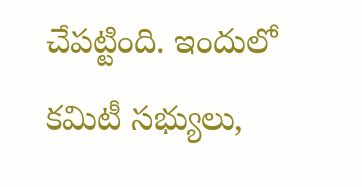చేపట్టింది. ఇందులో కమిటీ సభ్యులు,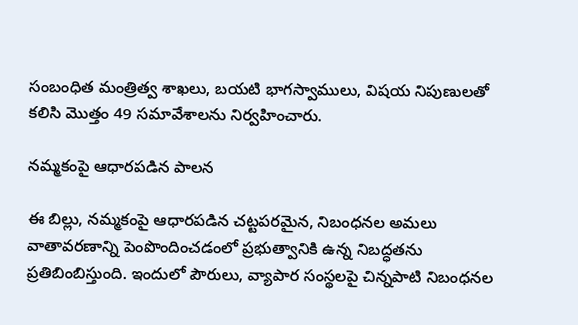సంబంధిత మంత్రిత్వ శాఖలు, బయటి భాగస్వాములు, విషయ నిపుణులతో కలిసి మొత్తం 49 సమావేశాలను నిర్వహించారు.

నమ్మకంపై ఆధారపడిన పాలన

ఈ బిల్లు, నమ్మకంపై ఆధారపడిన చట్టపరమైన, నిబంధనల అమలు వాతావరణాన్ని పెంపొందించడంలో ప్రభుత్వానికి ఉన్న నిబద్ధతను ప్రతిబింబిస్తుంది. ఇందులో పౌరులు, వ్యాపార సంస్థలపై చిన్నపాటి నిబంధనల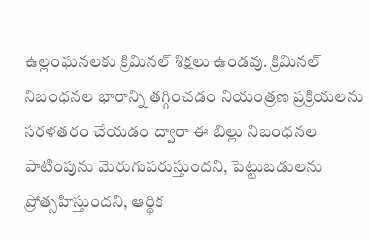ఉల్లంఘనలకు క్రిమినల్ శిక్షలు ఉండవు. క్రిమినల్ నిబంధనల భారాన్ని తగ్గించడం నియంత్రణ ప్రక్రియలను సరళతరం చేయడం ద్వారా ఈ బిల్లు నిబంధనల పాటింపును మెరుగుపరుస్తుందని, పెట్టుబడులను ప్రోత్సహిస్తుందని, ఆర్థిక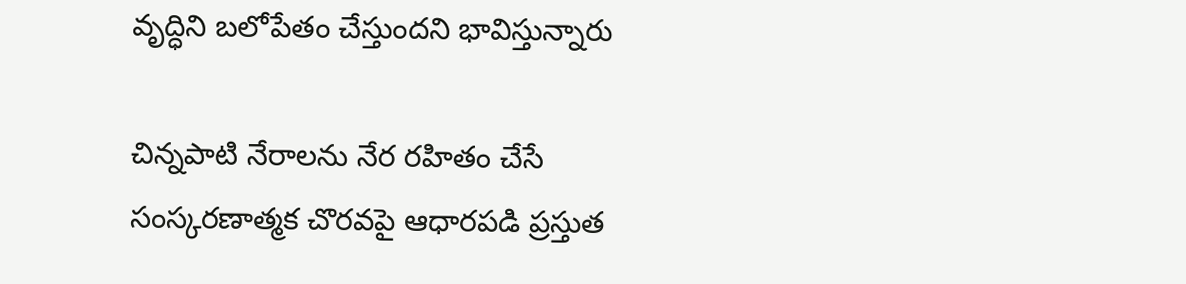వృద్ధిని బలోపేతం చేస్తుందని భావిస్తున్నారు

చిన్నపాటి నేరాలను నేర రహితం చేసే సంస్కరణాత్మక చొరవపై ఆధారపడి ప్రస్తుత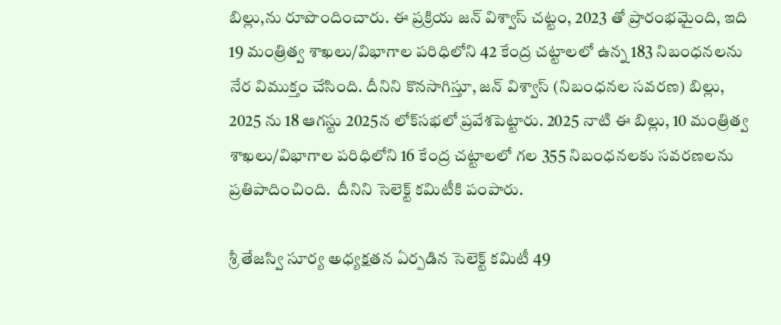బిల్లు,ను రూపొందించారు. ఈ ప్రక్రియ జన్ విశ్వాస్ చట్టం, 2023 తో ప్రారంభమైంది, ఇది 19 మంత్రిత్వ శాఖలు/విభాగాల పరిధిలోని 42 కేంద్ర చట్టాలలో ఉన్న 183 నిబంధనలను నేర విముక్తం చేసింది. దీనిని కొనసాగిస్తూ, జన్ విశ్వాస్ (నిబంధనల సవరణ) బిల్లు, 2025 ను 18 ఆగస్టు 2025న లోక్‌సభలో ప్రవేశపెట్టారు. 2025 నాటి ఈ బిల్లు, 10 మంత్రిత్వ శాఖలు/విభాగాల పరిధిలోని 16 కేంద్ర చట్టాలలో గల 355 నిబంధనలకు సవరణలను ప్రతిపాదించింది.  దీనిని సెలెక్ట్ కమిటీకి పంపారు.

శ్రీ తేజస్వి సూర్య అధ్యక్షతన ఏర్పడిన సెలెక్ట్ కమిటీ 49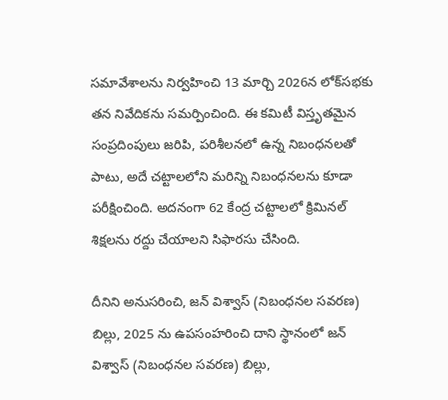సమావేశాలను నిర్వహించి 13 మార్చి 2026న లోక్‌సభకు తన నివేదికను సమర్పించింది. ఈ కమిటీ విస్తృతమైన సంప్రదింపులు జరిపి, పరిశీలనలో ఉన్న నిబంధనలతో పాటు, అదే చట్టాలలోని మరిన్ని నిబంధనలను కూడా పరీక్షించింది. అదనంగా 62 కేంద్ర చట్టాలలో క్రిమినల్ శిక్షలను రద్దు చేయాలని సిఫారసు చేసింది.

దీనిని అనుసరించి, జన్ విశ్వాస్ (నిబంధనల సవరణ) బిల్లు, 2025 ను ఉపసంహరించి దాని స్థానంలో జన్ విశ్వాస్ (నిబంధనల సవరణ) బిల్లు,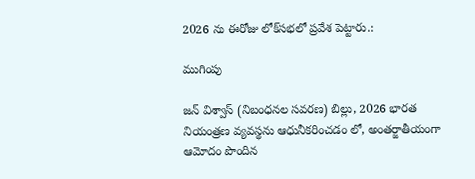2026 ను ఈరోజు లోక్‌సభలో ప్రవేశ పెట్టారు.:

ముగింపు

జన్ విశ్వాస్ (నిబంధనల సవరణ) బిల్లు, 2026 భారత నియంత్రణ వ్యవస్థను ఆధునీకరించడం లో, అంతర్జాతీయంగా ఆమోదం పొందిన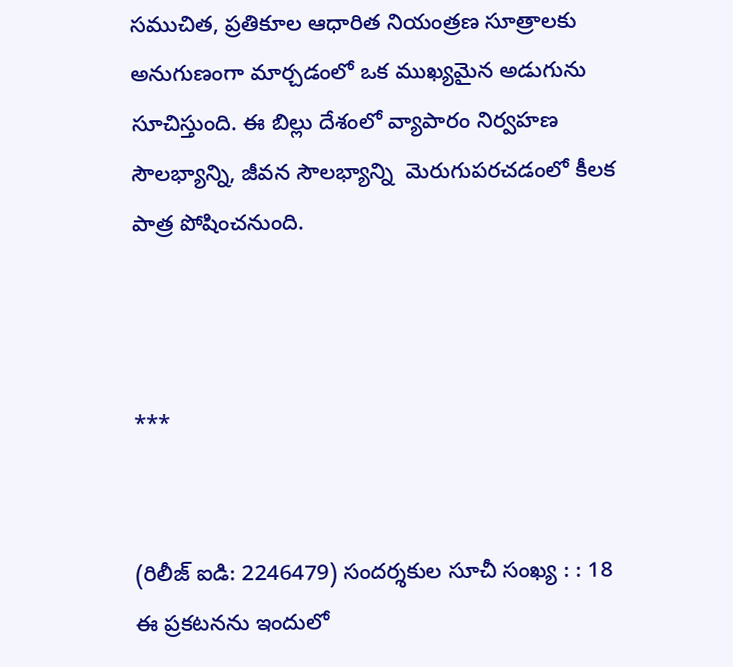సముచిత, ప్రతికూల ఆధారిత నియంత్రణ సూత్రాలకు అనుగుణంగా మార్చడంలో ఒక ముఖ్యమైన అడుగును సూచిస్తుంది. ఈ బిల్లు దేశంలో వ్యాపారం నిర్వహణ సౌలభ్యాన్ని, జీవన సౌలభ్యాన్ని  మెరుగుపరచడంలో కీలక పాత్ర పోషించనుంది.



***


(రిలీజ్ ఐడి: 2246479) సందర్శకుల సూచీ సంఖ్య : : 18
ఈ ప్రకటనను ఇందులో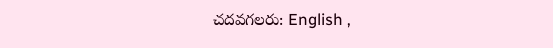చదవగలరు: English ,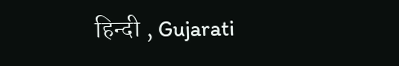हिन्दी , Gujarati